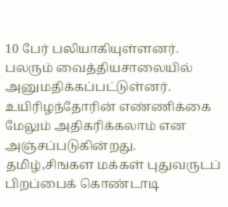10 பேர் பலியாகியுள்ளனர். பலரும் வைத்தியசாலையில் அனுமதிக்கப்பட்டுள்னர்.
உயிரிழந்தோரின் எண்ணிக்கை மேலும் அதிகரிக்கலாம் என அஞ்சப்படுகின்றது.
தமிழ்,சிஙகள மக்கள் புதுவருடப் பிறப்பைக் கொண்டாடி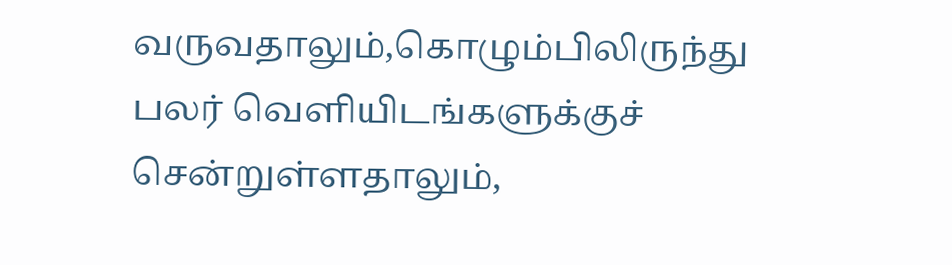வருவதாலும்,கொழும்பிலிருந்து பலர் வெளியிடங்களுக்குச் சென்றுள்ளதாலும்,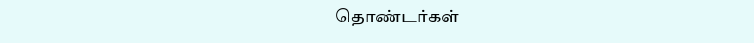தொண்டர்கள்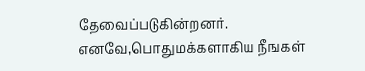தேவைப்படுகின்றனர். எனவே,பொதுமக்களாகிய நீஙகள்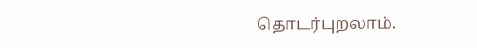தொடர்புறலாம்.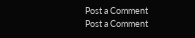Post a Comment
Post a Comment